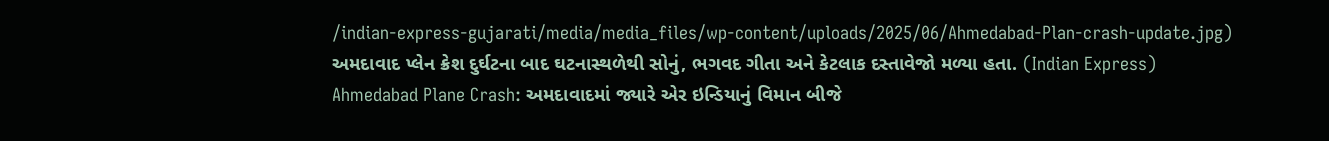/indian-express-gujarati/media/media_files/wp-content/uploads/2025/06/Ahmedabad-Plan-crash-update.jpg)
અમદાવાદ પ્લેન ક્રેશ દુર્ઘટના બાદ ઘટનાસ્થળેથી સોનું, ભગવદ ગીતા અને કેટલાક દસ્તાવેજો મળ્યા હતા. (Indian Express)
Ahmedabad Plane Crash: અમદાવાદમાં જ્યારે એર ઇન્ડિયાનું વિમાન બીજે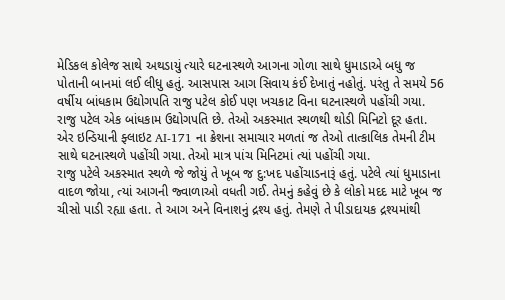મેડિકલ કોલેજ સાથે અથડાયું ત્યારે ઘટનાસ્થળે આગના ગોળા સાથે ધુમાડાએ બધુ જ પોતાની બાનમાં લઈ લીધુ હતું. આસપાસ આગ સિવાય કંઈ દેખાતું નહોતું. પરંતુ તે સમયે 56 વર્ષીય બાંધકામ ઉદ્યોગપતિ રાજુ પટેલ કોઈ પણ ખચકાટ વિના ઘટનાસ્થળે પહોંચી ગયા. રાજુ પટેલ એક બાંધકામ ઉદ્યોગપતિ છે. તેઓ અકસ્માત સ્થળથી થોડી મિનિટો દૂર હતા. એર ઇન્ડિયાની ફ્લાઇટ AI-171 ના ક્રેશના સમાચાર મળતાં જ તેઓ તાત્કાલિક તેમની ટીમ સાથે ઘટનાસ્થળે પહોંચી ગયા. તેઓ માત્ર પાંચ મિનિટમાં ત્યાં પહોંચી ગયા.
રાજુ પટેલે અકસ્માત સ્થળે જે જોયું તે ખૂબ જ દુ:ખદ પહોંચાડનારૂં હતું. પટેલે ત્યાં ધુમાડાના વાદળ જોયા, ત્યાં આગની જ્વાળાઓ વધતી ગઈ. તેમનું કહેવું છે કે લોકો મદદ માટે ખૂબ જ ચીસો પાડી રહ્યા હતા. તે આગ અને વિનાશનું દ્રશ્ય હતું. તેમણે તે પીડાદાયક દ્રશ્યમાંથી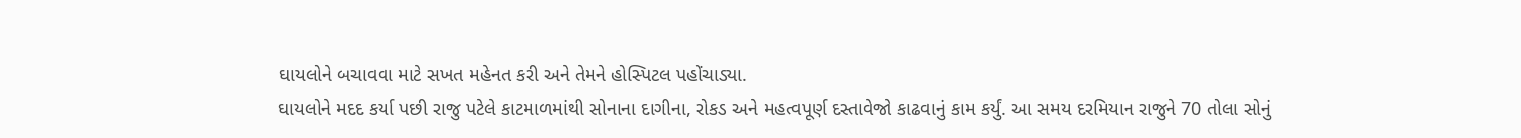ઘાયલોને બચાવવા માટે સખત મહેનત કરી અને તેમને હોસ્પિટલ પહોંચાડ્યા.
ઘાયલોને મદદ કર્યા પછી રાજુ પટેલે કાટમાળમાંથી સોનાના દાગીના, રોકડ અને મહત્વપૂર્ણ દસ્તાવેજો કાઢવાનું કામ કર્યું. આ સમય દરમિયાન રાજુને 70 તોલા સોનું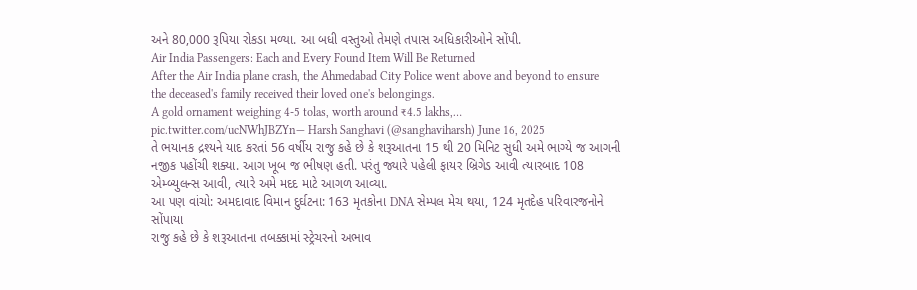અને 80,000 રૂપિયા રોકડા મળ્યા. આ બધી વસ્તુઓ તેમણે તપાસ અધિકારીઓને સોંપી.
Air India Passengers: Each and Every Found Item Will Be Returned
After the Air India plane crash, the Ahmedabad City Police went above and beyond to ensure the deceased's family received their loved one's belongings.
A gold ornament weighing 4-5 tolas, worth around ₹4.5 lakhs,… pic.twitter.com/ucNWhJBZYn— Harsh Sanghavi (@sanghaviharsh) June 16, 2025
તે ભયાનક દ્રશ્યને યાદ કરતાં 56 વર્ષીય રાજુ કહે છે કે શરૂઆતના 15 થી 20 મિનિટ સુધી અમે ભાગ્યે જ આગની નજીક પહોંચી શક્યા. આગ ખૂબ જ ભીષણ હતી. પરંતુ જ્યારે પહેલી ફાયર બ્રિગેડ આવી ત્યારબાદ 108 એમ્બ્યુલન્સ આવી, ત્યારે અમે મદદ માટે આગળ આવ્યા.
આ પણ વાંચો: અમદાવાદ વિમાન દુર્ઘટના: 163 મૃતકોના DNA સેમ્પલ મેચ થયા, 124 મૃતદેહ પરિવારજનોને સોંપાયા
રાજુ કહે છે કે શરૂઆતના તબક્કામાં સ્ટ્રેચરનો અભાવ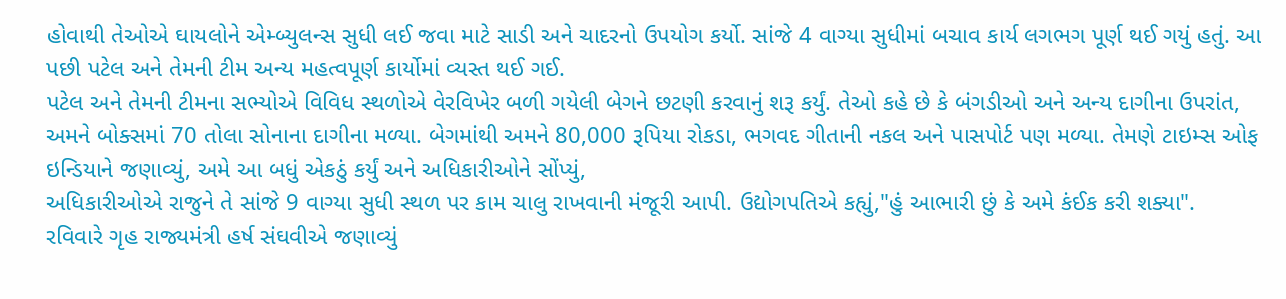હોવાથી તેઓએ ઘાયલોને એમ્બ્યુલન્સ સુધી લઈ જવા માટે સાડી અને ચાદરનો ઉપયોગ કર્યો. સાંજે 4 વાગ્યા સુધીમાં બચાવ કાર્ય લગભગ પૂર્ણ થઈ ગયું હતું. આ પછી પટેલ અને તેમની ટીમ અન્ય મહત્વપૂર્ણ કાર્યોમાં વ્યસ્ત થઈ ગઈ.
પટેલ અને તેમની ટીમના સભ્યોએ વિવિધ સ્થળોએ વેરવિખેર બળી ગયેલી બેગને છટણી કરવાનું શરૂ કર્યું. તેઓ કહે છે કે બંગડીઓ અને અન્ય દાગીના ઉપરાંત, અમને બોક્સમાં 70 તોલા સોનાના દાગીના મળ્યા. બેગમાંથી અમને 80,000 રૂપિયા રોકડા, ભગવદ ગીતાની નકલ અને પાસપોર્ટ પણ મળ્યા. તેમણે ટાઇમ્સ ઓફ ઇન્ડિયાને જણાવ્યું, અમે આ બધું એકઠું કર્યું અને અધિકારીઓને સોંપ્યું,
અધિકારીઓએ રાજુને તે સાંજે 9 વાગ્યા સુધી સ્થળ પર કામ ચાલુ રાખવાની મંજૂરી આપી. ઉદ્યોગપતિએ કહ્યું,"હું આભારી છું કે અમે કંઈક કરી શક્યા".
રવિવારે ગૃહ રાજ્યમંત્રી હર્ષ સંઘવીએ જણાવ્યું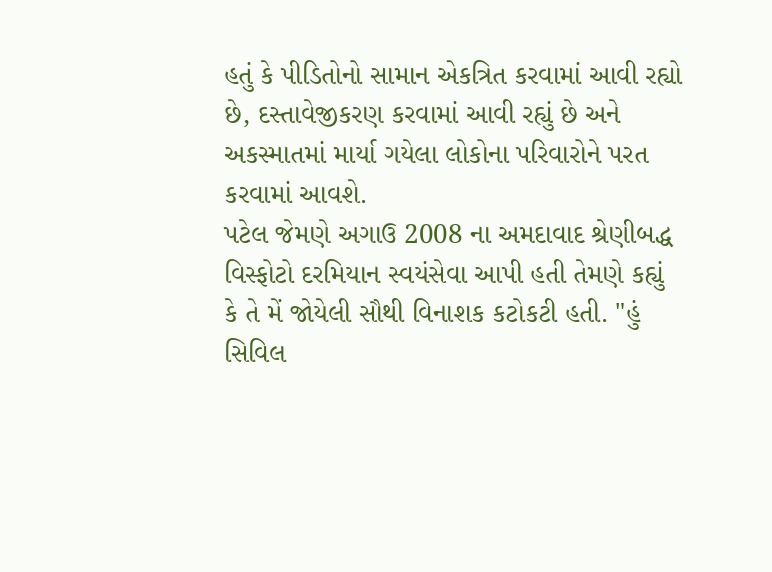હતું કે પીડિતોનો સામાન એકત્રિત કરવામાં આવી રહ્યો છે, દસ્તાવેજીકરણ કરવામાં આવી રહ્યું છે અને અકસ્માતમાં માર્યા ગયેલા લોકોના પરિવારોને પરત કરવામાં આવશે.
પટેલ જેમણે અગાઉ 2008 ના અમદાવાદ શ્રેણીબદ્ધ વિસ્ફોટો દરમિયાન સ્વયંસેવા આપી હતી તેમણે કહ્યું કે તે મેં જોયેલી સૌથી વિનાશક કટોકટી હતી. "હું સિવિલ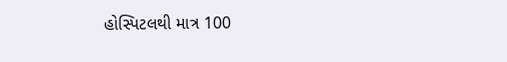હોસ્પિટલથી માત્ર 100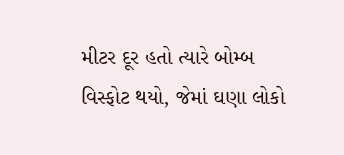મીટર દૂર હતો ત્યારે બોમ્બ વિસ્ફોટ થયો, જેમાં ઘણા લોકો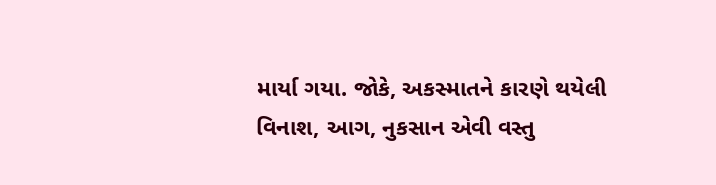માર્યા ગયા. જોકે, અકસ્માતને કારણે થયેલી વિનાશ, આગ, નુકસાન એવી વસ્તુ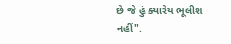છે જે હું ક્યારેય ભૂલીશ નહીં".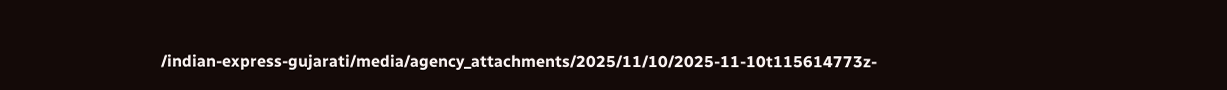/indian-express-gujarati/media/agency_attachments/2025/11/10/2025-11-10t115614773z-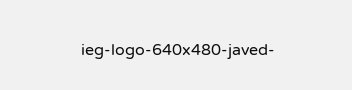ieg-logo-640x480-javed-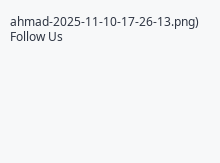ahmad-2025-11-10-17-26-13.png)
Follow Us